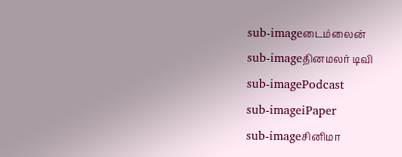sub-imageடைம்லைன்
sub-imageதினமலர் டிவி
sub-imagePodcast
sub-imageiPaper
sub-imageசினிமா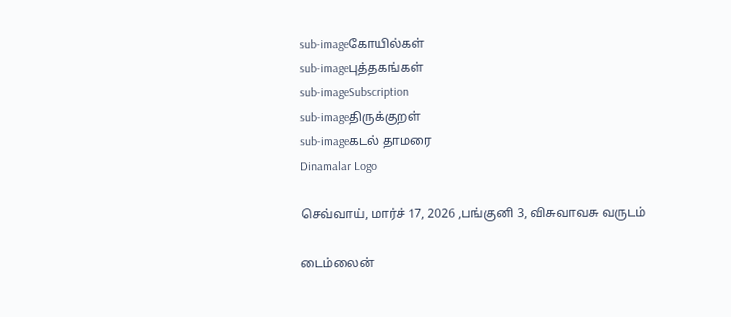sub-imageகோயில்கள்
sub-imageபுத்தகங்கள்
sub-imageSubscription
sub-imageதிருக்குறள்
sub-imageகடல் தாமரை
Dinamalar Logo

செவ்வாய், மார்ச் 17, 2026 ,பங்குனி 3, விசுவாவசு வருடம்

டைம்லைன்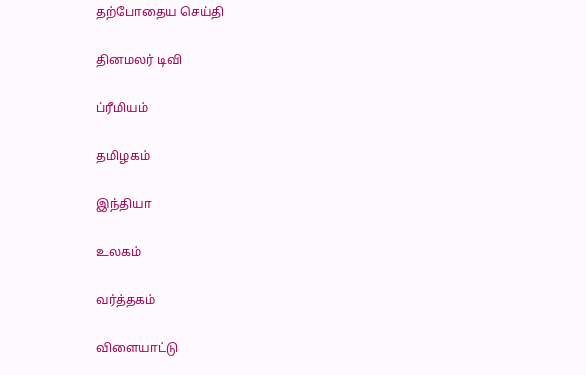தற்போதைய செய்தி


தினமலர் டிவி


ப்ரீமியம்


தமிழகம்


இந்தியா


உலகம்


வர்த்தகம்


விளையாட்டு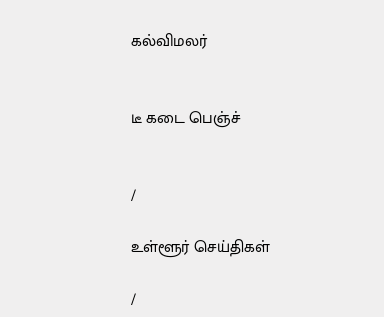கல்விமலர்


டீ கடை பெஞ்ச்


/

உள்ளூர் செய்திகள்

/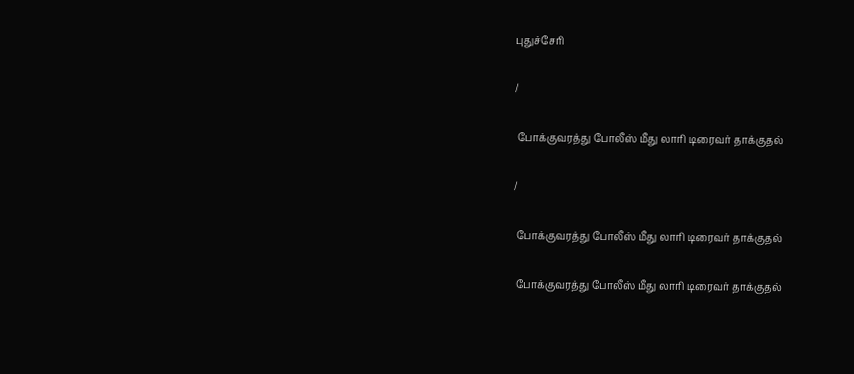புதுச்சேரி

/

 போக்குவரத்து போலீஸ் மீது லாரி டிரைவர் தாக்குதல்

/

 போக்குவரத்து போலீஸ் மீது லாரி டிரைவர் தாக்குதல்

 போக்குவரத்து போலீஸ் மீது லாரி டிரைவர் தாக்குதல்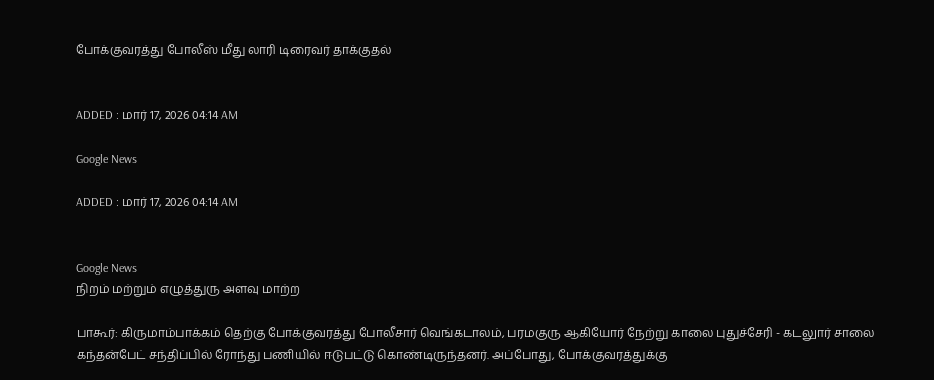போக்குவரத்து போலீஸ் மீது லாரி டிரைவர் தாக்குதல்


ADDED : மார் 17, 2026 04:14 AM

Google News

ADDED : மார் 17, 2026 04:14 AM


Google News
நிறம் மற்றும் எழுத்துரு அளவு மாற்ற

பாகூர்: கிருமாம்பாக்கம் தெற்கு போக்குவரத்து போலீசார் வெங்கடாலம், பரமகுரு ஆகியோர் நேற்று காலை புதுச்சேரி - கடலுார் சாலை கந்தன்பேட் சந்திப்பில் ரோந்து பணியில் ஈடுபட்டு கொண்டிருந்தனர். அப்போது, போக்குவரத்துக்கு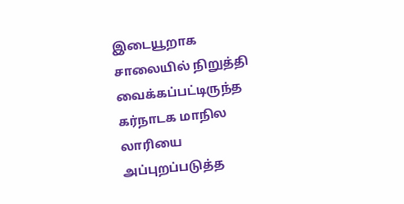இடையூறாக சாலையில் நிறுத்தி வைக்கப்பட்டிருந்த கர்நாடக மாநில லாரியை அப்புறப்படுத்த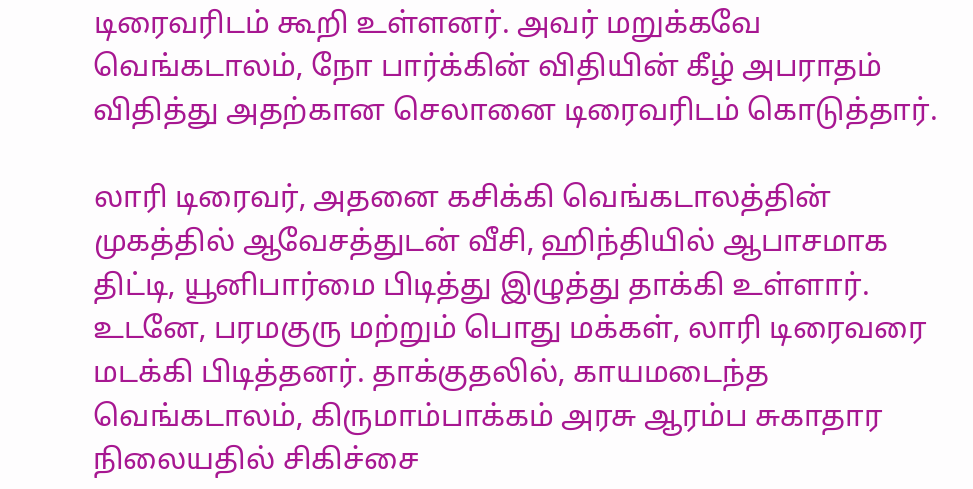டிரைவரிடம் கூறி உள்ளனர். அவர் மறுக்கவே வெங்கடாலம், நோ பார்க்கின் விதியின் கீழ் அபராதம் விதித்து அதற்கான செலானை டிரைவரிடம் கொடுத்தார்.

லாரி டிரைவர், அதனை கசிக்கி வெங்கடாலத்தின் முகத்தில் ஆவேசத்துடன் வீசி, ஹிந்தியில் ஆபாசமாக திட்டி, யூனிபார்மை பிடித்து இழுத்து தாக்கி உள்ளார். உடனே, பரமகுரு மற்றும் பொது மக்கள், லாரி டிரைவரை மடக்கி பிடித்தனர். தாக்குதலில், காயமடைந்த வெங்கடாலம், கிருமாம்பாக்கம் அரசு ஆரம்ப சுகாதார நிலையதில் சிகிச்சை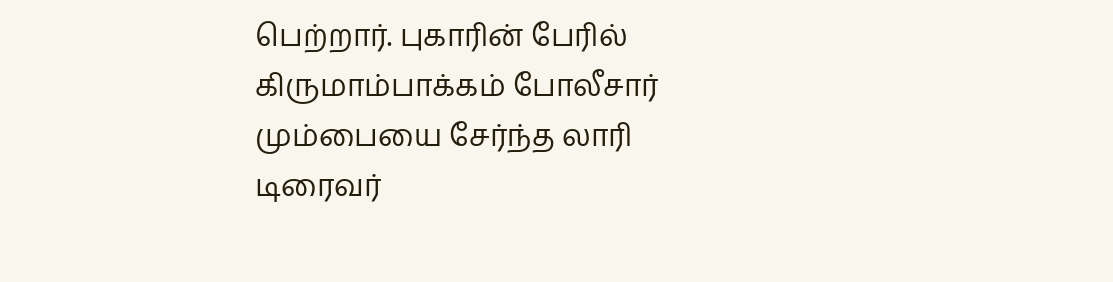பெற்றார். புகாரின் பேரில் கிருமாம்பாக்கம் போலீசார் மும்பையை சேர்ந்த லாரி டிரைவர்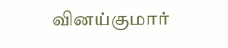வினய்குமார்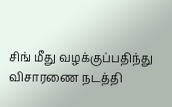சிங் மீது வழக்குப்பதிந்து விசாரணை நடத்தி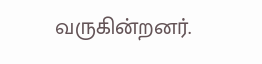வருகின்றனர்.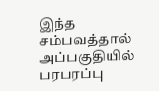இந்த சம்பவத்தால் அப்பகுதியில் பரபரப்பு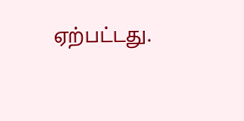ஏற்பட்டது.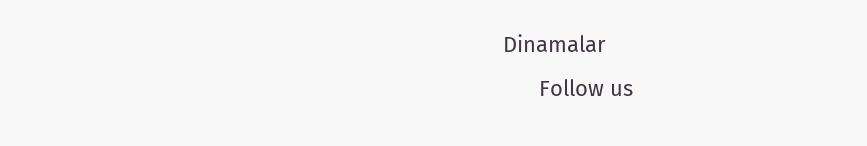Dinamalar
      Follow us